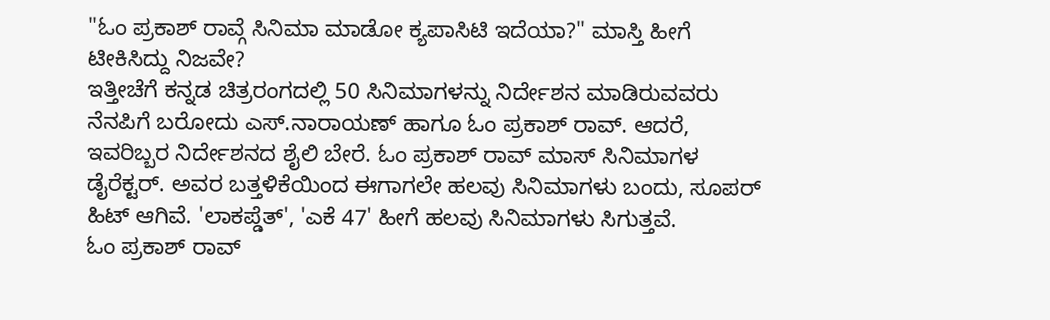"ಓಂ ಪ್ರಕಾಶ್ ರಾವ್ಗೆ ಸಿನಿಮಾ ಮಾಡೋ ಕ್ಯಪಾಸಿಟಿ ಇದೆಯಾ?" ಮಾಸ್ತಿ ಹೀಗೆ ಟೀಕಿಸಿದ್ದು ನಿಜವೇ?
ಇತ್ತೀಚೆಗೆ ಕನ್ನಡ ಚಿತ್ರರಂಗದಲ್ಲಿ 50 ಸಿನಿಮಾಗಳನ್ನು ನಿರ್ದೇಶನ ಮಾಡಿರುವವರು ನೆನಪಿಗೆ ಬರೋದು ಎಸ್.ನಾರಾಯಣ್ ಹಾಗೂ ಓಂ ಪ್ರಕಾಶ್ ರಾವ್. ಆದರೆ, ಇವರಿಬ್ಬರ ನಿರ್ದೇಶನದ ಶೈಲಿ ಬೇರೆ. ಓಂ ಪ್ರಕಾಶ್ ರಾವ್ ಮಾಸ್ ಸಿನಿಮಾಗಳ ಡೈರೆಕ್ಟರ್. ಅವರ ಬತ್ತಳಿಕೆಯಿಂದ ಈಗಾಗಲೇ ಹಲವು ಸಿನಿಮಾಗಳು ಬಂದು, ಸೂಪರ್ ಹಿಟ್ ಆಗಿವೆ. 'ಲಾಕಪ್ಡೆತ್', 'ಎಕೆ 47' ಹೀಗೆ ಹಲವು ಸಿನಿಮಾಗಳು ಸಿಗುತ್ತವೆ.
ಓಂ ಪ್ರಕಾಶ್ ರಾವ್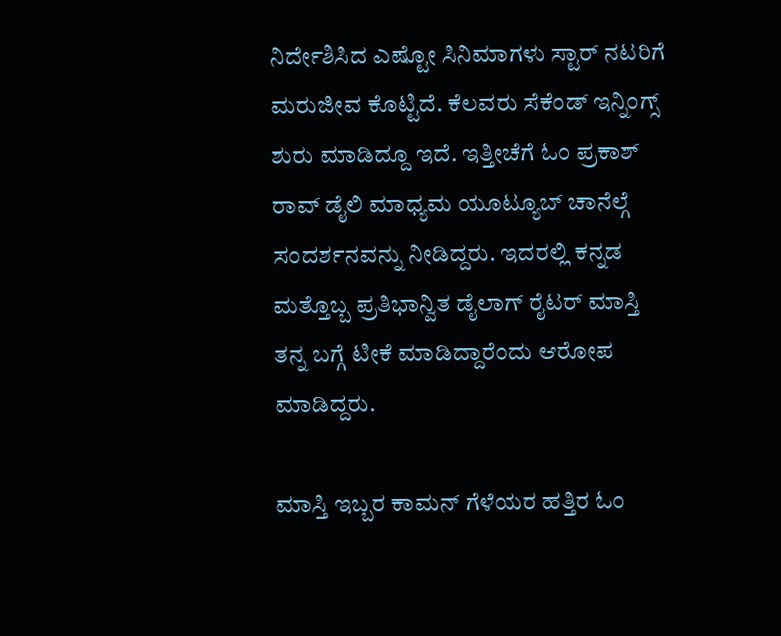ನಿರ್ದೇಶಿಸಿದ ಎಷ್ಟೋ ಸಿನಿಮಾಗಳು ಸ್ಟಾರ್ ನಟರಿಗೆ ಮರುಜೀವ ಕೊಟ್ಟಿದೆ. ಕೆಲವರು ಸೆಕೆಂಡ್ ಇನ್ನಿಂಗ್ಸ್ ಶುರು ಮಾಡಿದ್ದೂ ಇದೆ. ಇತ್ತೀಚೆಗೆ ಓಂ ಪ್ರಕಾಶ್ ರಾವ್ ಡೈಲಿ ಮಾಧ್ಯಮ ಯೂಟ್ಯೂಬ್ ಚಾನೆಲ್ಗೆ ಸಂದರ್ಶನವನ್ನು ನೀಡಿದ್ದರು. ಇದರಲ್ಲಿ ಕನ್ನಡ ಮತ್ತೊಬ್ಬ ಪ್ರತಿಭಾನ್ವಿತ ಡೈಲಾಗ್ ರೈಟರ್ ಮಾಸ್ತಿ ತನ್ನ ಬಗ್ಗೆ ಟೀಕೆ ಮಾಡಿದ್ದಾರೆಂದು ಆರೋಪ ಮಾಡಿದ್ದರು.

ಮಾಸ್ತಿ ಇಬ್ಬರ ಕಾಮನ್ ಗೆಳೆಯರ ಹತ್ತಿರ ಓಂ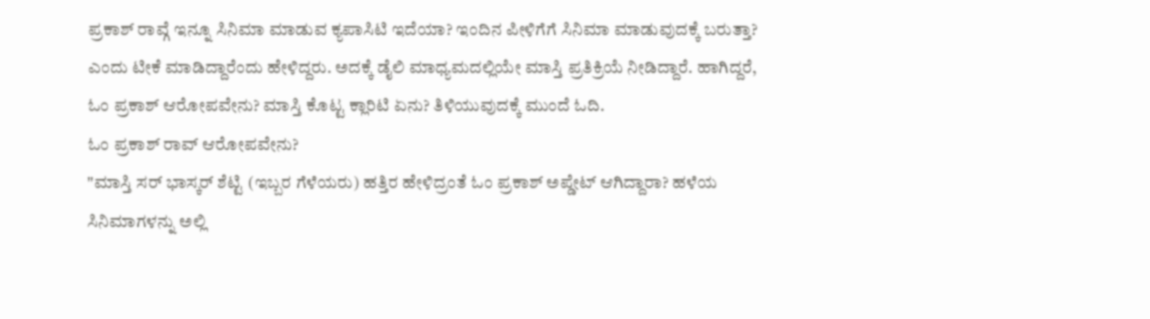ಪ್ರಕಾಶ್ ರಾವ್ಗೆ ಇನ್ನೂ ಸಿನಿಮಾ ಮಾಡುವ ಕ್ಯಪಾಸಿಟಿ ಇದೆಯಾ? ಇಂದಿನ ಪೀಳಿಗೆಗೆ ಸಿನಿಮಾ ಮಾಡುವುದಕ್ಕೆ ಬರುತ್ತಾ? ಎಂದು ಟೀಕೆ ಮಾಡಿದ್ದಾರೆಂದು ಹೇಳಿದ್ದರು. ಅದಕ್ಕೆ ಡೈಲಿ ಮಾಧ್ಯಮದಲ್ಲಿಯೇ ಮಾಸ್ತಿ ಪ್ರತಿಕ್ರಿಯೆ ನೀಡಿದ್ದಾರೆ. ಹಾಗಿದ್ದರೆ, ಓಂ ಪ್ರಕಾಶ್ ಆರೋಪವೇನು? ಮಾಸ್ತಿ ಕೊಟ್ಟ ಕ್ಲಾರಿಟಿ ಏನು? ತಿಳಿಯುವುದಕ್ಕೆ ಮುಂದೆ ಓದಿ.
ಓಂ ಪ್ರಕಾಶ್ ರಾವ್ ಆರೋಪವೇನು?
"ಮಾಸ್ತಿ ಸರ್ ಭಾಸ್ಕರ್ ಶೆಟ್ಟಿ (ಇಬ್ಬರ ಗೆಳೆಯರು) ಹತ್ತಿರ ಹೇಳಿದ್ರಂತೆ ಓಂ ಪ್ರಕಾಶ್ ಅಪ್ಡೇಟ್ ಆಗಿದ್ದಾರಾ? ಹಳೆಯ ಸಿನಿಮಾಗಳನ್ನು ಅಲ್ಲಿ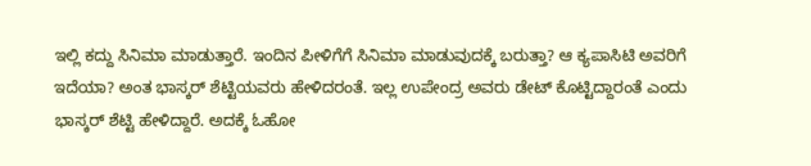ಇಲ್ಲಿ ಕದ್ದು ಸಿನಿಮಾ ಮಾಡುತ್ತಾರೆ. ಇಂದಿನ ಪೀಳಿಗೆಗೆ ಸಿನಿಮಾ ಮಾಡುವುದಕ್ಕೆ ಬರುತ್ತಾ? ಆ ಕ್ಯಪಾಸಿಟಿ ಅವರಿಗೆ ಇದೆಯಾ? ಅಂತ ಭಾಸ್ಕರ್ ಶೆಟ್ಟಿಯವರು ಹೇಳಿದರಂತೆ. ಇಲ್ಲ ಉಪೇಂದ್ರ ಅವರು ಡೇಟ್ ಕೊಟ್ಟಿದ್ದಾರಂತೆ ಎಂದು ಭಾಸ್ಕರ್ ಶೆಟ್ಟಿ ಹೇಳಿದ್ದಾರೆ. ಅದಕ್ಕೆ ಓಹೋ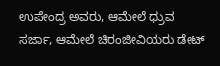ಉಪೇಂದ್ರ ಅವರು, ಆಮೇಲೆ ಧ್ರುವ ಸರ್ಜಾ, ಆಮೇಲೆ ಚಿರಂಜೀವಿಯರು ಡೇಟ್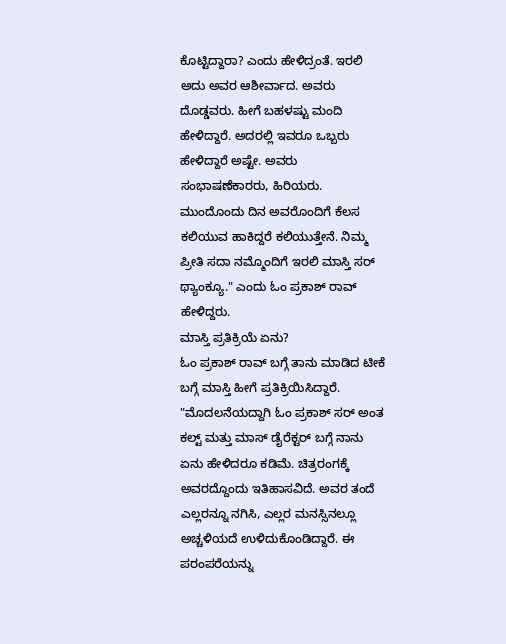ಕೊಟ್ಟಿದ್ದಾರಾ? ಎಂದು ಹೇಳಿದ್ರಂತೆ. ಇರಲಿ ಅದು ಅವರ ಆಶೀರ್ವಾದ. ಅವರು ದೊಡ್ಡವರು. ಹೀಗೆ ಬಹಳಷ್ಟು ಮಂದಿ ಹೇಳಿದ್ದಾರೆ. ಅದರಲ್ಲಿ ಇವರೂ ಒಬ್ಬರು ಹೇಳಿದ್ದಾರೆ ಅಷ್ಟೇ. ಅವರು ಸಂಭಾಷಣೆಕಾರರು, ಹಿರಿಯರು. ಮುಂದೊಂದು ದಿನ ಅವರೊಂದಿಗೆ ಕೆಲಸ ಕಲಿಯುವ ಹಾಕಿದ್ದರೆ ಕಲಿಯುತ್ತೇನೆ. ನಿಮ್ಮ ಪ್ರೀತಿ ಸದಾ ನಮ್ಮೊಂದಿಗೆ ಇರಲಿ ಮಾಸ್ತಿ ಸರ್ ಥ್ಯಾಂಕ್ಯೂ." ಎಂದು ಓಂ ಪ್ರಕಾಶ್ ರಾವ್ ಹೇಳಿದ್ದರು.
ಮಾಸ್ತಿ ಪ್ರತಿಕ್ರಿಯೆ ಏನು?
ಓಂ ಪ್ರಕಾಶ್ ರಾವ್ ಬಗ್ಗೆ ತಾನು ಮಾಡಿದ ಟೀಕೆ ಬಗ್ಗೆ ಮಾಸ್ತಿ ಹೀಗೆ ಪ್ರತಿಕ್ರಿಯಿಸಿದ್ದಾರೆ. "ಮೊದಲನೆಯದ್ದಾಗಿ ಓಂ ಪ್ರಕಾಶ್ ಸರ್ ಅಂತ ಕಲ್ಟ್ ಮತ್ತು ಮಾಸ್ ಡೈರೆಕ್ಟರ್ ಬಗ್ಗೆ ನಾನು ಏನು ಹೇಳಿದರೂ ಕಡಿಮೆ. ಚಿತ್ರರಂಗಕ್ಕೆ ಅವರದ್ದೊಂದು ಇತಿಹಾಸವಿದೆ. ಅವರ ತಂದೆ ಎಲ್ಲರನ್ನೂ ನಗಿಸಿ, ಎಲ್ಲರ ಮನಸ್ಸಿನಲ್ಲೂ ಅಚ್ಚಳಿಯದೆ ಉಳಿದುಕೊಂಡಿದ್ದಾರೆ. ಈ ಪರಂಪರೆಯನ್ನು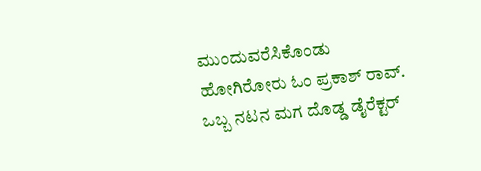ಮುಂದುವರೆಸಿಕೊಂಡು ಹೋಗಿರೋರು ಓಂ ಪ್ರಕಾಶ್ ರಾವ್. ಒಬ್ಬ ನಟನ ಮಗ ದೊಡ್ಡ ಡೈರೆಕ್ಟರ್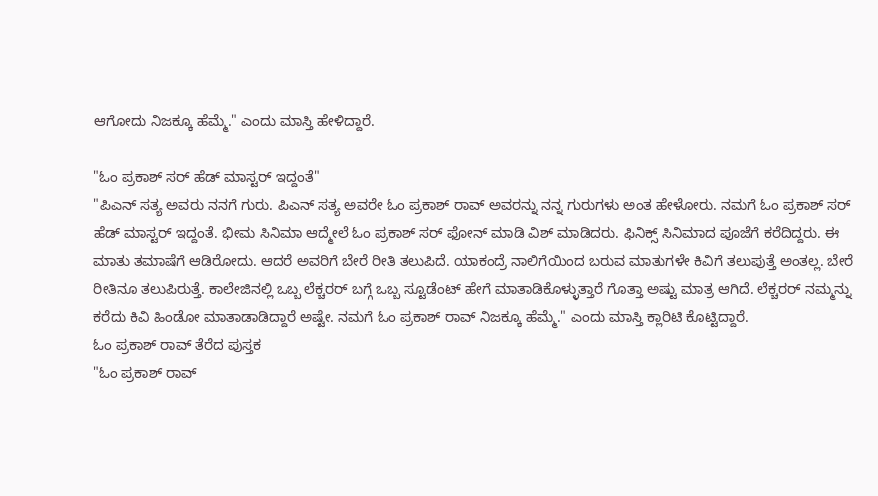ಆಗೋದು ನಿಜಕ್ಕೂ ಹೆಮ್ಮೆ." ಎಂದು ಮಾಸ್ತಿ ಹೇಳಿದ್ದಾರೆ.

"ಓಂ ಪ್ರಕಾಶ್ ಸರ್ ಹೆಡ್ ಮಾಸ್ಟರ್ ಇದ್ದಂತೆ"
"ಪಿಎನ್ ಸತ್ಯ ಅವರು ನನಗೆ ಗುರು. ಪಿಎನ್ ಸತ್ಯ ಅವರೇ ಓಂ ಪ್ರಕಾಶ್ ರಾವ್ ಅವರನ್ನು ನನ್ನ ಗುರುಗಳು ಅಂತ ಹೇಳೋರು. ನಮಗೆ ಓಂ ಪ್ರಕಾಶ್ ಸರ್ ಹೆಡ್ ಮಾಸ್ಟರ್ ಇದ್ದಂತೆ. ಭೀಮ ಸಿನಿಮಾ ಆದ್ಮೇಲೆ ಓಂ ಪ್ರಕಾಶ್ ಸರ್ ಫೋನ್ ಮಾಡಿ ವಿಶ್ ಮಾಡಿದರು. ಫಿನಿಕ್ಸ್ ಸಿನಿಮಾದ ಪೂಜೆಗೆ ಕರೆದಿದ್ದರು. ಈ ಮಾತು ತಮಾಷೆಗೆ ಆಡಿರೋದು. ಆದರೆ ಅವರಿಗೆ ಬೇರೆ ರೀತಿ ತಲುಪಿದೆ. ಯಾಕಂದ್ರೆ ನಾಲಿಗೆಯಿಂದ ಬರುವ ಮಾತುಗಳೇ ಕಿವಿಗೆ ತಲುಪುತ್ತೆ ಅಂತಲ್ಲ. ಬೇರೆ ರೀತಿನೂ ತಲುಪಿರುತ್ತೆ. ಕಾಲೇಜಿನಲ್ಲಿ ಒಬ್ಬ ಲೆಕ್ಚರರ್ ಬಗ್ಗೆ ಒಬ್ಬ ಸ್ಟೂಡೆಂಟ್ ಹೇಗೆ ಮಾತಾಡಿಕೊಳ್ಳುತ್ತಾರೆ ಗೊತ್ತಾ ಅಷ್ಟು ಮಾತ್ರ ಆಗಿದೆ. ಲೆಕ್ಚರರ್ ನಮ್ಮನ್ನು ಕರೆದು ಕಿವಿ ಹಿಂಡೋ ಮಾತಾಡಾಡಿದ್ದಾರೆ ಅಷ್ಟೇ. ನಮಗೆ ಓಂ ಪ್ರಕಾಶ್ ರಾವ್ ನಿಜಕ್ಕೂ ಹೆಮ್ಮೆ." ಎಂದು ಮಾಸ್ತಿ ಕ್ಲಾರಿಟಿ ಕೊಟ್ಟಿದ್ದಾರೆ.
ಓಂ ಪ್ರಕಾಶ್ ರಾವ್ ತೆರೆದ ಪುಸ್ತಕ
"ಓಂ ಪ್ರಕಾಶ್ ರಾವ್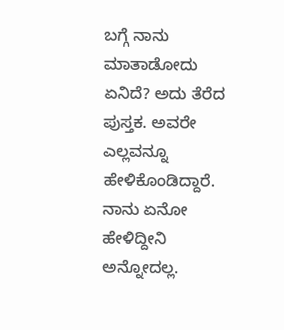ಬಗ್ಗೆ ನಾನು ಮಾತಾಡೋದು ಏನಿದೆ? ಅದು ತೆರೆದ ಪುಸ್ತಕ. ಅವರೇ ಎಲ್ಲವನ್ನೂ ಹೇಳಿಕೊಂಡಿದ್ದಾರೆ. ನಾನು ಏನೋ ಹೇಳಿದ್ದೀನಿ ಅನ್ನೋದಲ್ಲ.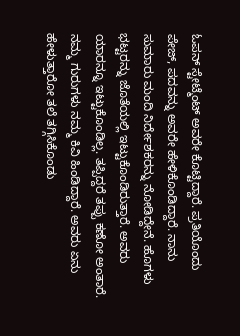ಓಪನ್ ಸ್ಟೇಟ್ಮೆಂಟ್ ಅವರೇ ಕೊಟ್ಟಿದ್ದಾರೆ. ಪ್ರತಿಯೊಂದು ಪೇಜ್, ಪದವನ್ನು ಅವರೇ ಹೇಳಿಕೊಂಡಿದ್ದಾರೆ. ನಾನು ಸುಮಾರು ಮಂದಿ ನಿರ್ದೇಶಕರನ್ನು ನೋಡಿದ್ದೇನೆ. ಹೊಗಳು ಭಟ್ಟರನ್ನು ಜೊತೆಯಲ್ಲಿ ಇಟ್ಟುಕೊಂಡಿರುತ್ತಾರೆ. ಅವರು ಯಾರನ್ನೂ ಇಟ್ಟುಕೊಂಡಿಲ್ಲ. ತಪ್ಪಿದ್ದರೆ ತಪ್ಪು ಕಣೋ ಅಂತಾರೆ. ನಮ್ಮ ಗುರುಗಳು ನಮ್ಮ ಕಿವಿ ಹಿಂಡಿದ್ದಾರೆ. ಅವರು ಏನು ಹೇಳುತ್ತಾರೋ ತಲೆ ತಗ್ಗಿಸಿಕೊಂಡು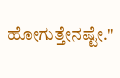ಹೋಗುತ್ತೇನಷ್ಟೇ."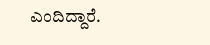ಎಂದಿದ್ದಾರೆ.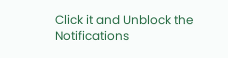Click it and Unblock the Notifications